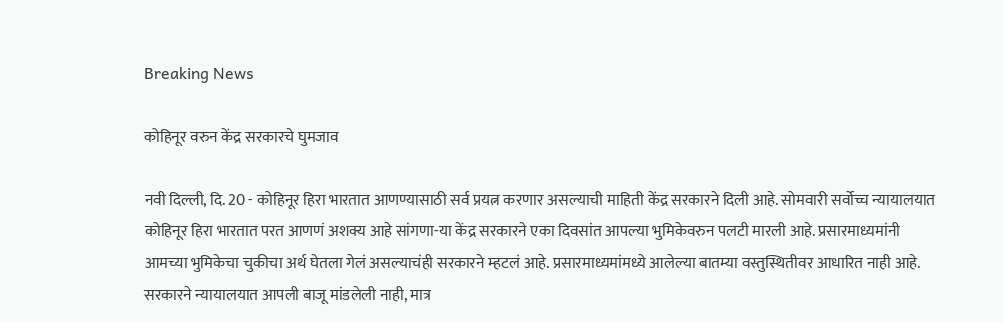Breaking News

कोहिनूर वरुन केंद्र सरकारचे घुमजाव

नवी दिल्ली, दि. 20 - कोहिनूर हिरा भारतात आणण्यासाठी सर्व प्रयत्न करणार असल्याची माहिती केंद्र सरकारने दिली आहे. सोमवारी सर्वोच्च न्यायालयात कोहिनूर हिरा भारतात परत आणणं अशक्य आहे सांगणा-या केंद्र सरकारने एका दिवसांत आपल्या भुमिकेवरुन पलटी मारली आहे. प्रसारमाध्यमांनी आमच्या भुमिकेचा चुकीचा अर्थ घेतला गेलं असल्याचंही सरकारने म्हटलं आहे. प्रसारमाध्यमांमध्ये आलेल्या बातम्या वस्तुस्थितीवर आधारित नाही आहे. सरकारने न्यायालयात आपली बाजू मांडलेली नाही, मात्र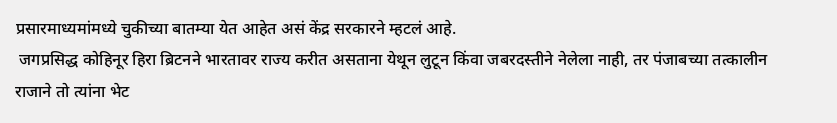प्रसारमाध्यमांमध्ये चुकीच्या बातम्या येत आहेत असं केंद्र सरकारने म्हटलं आहे.
 जगप्रसिद्ध कोहिनूर हिरा ब्रिटनने भारतावर राज्य करीत असताना येथून लुटून किंवा जबरदस्तीने नेलेला नाही, तर पंजाबच्या तत्कालीन राजाने तो त्यांना भेट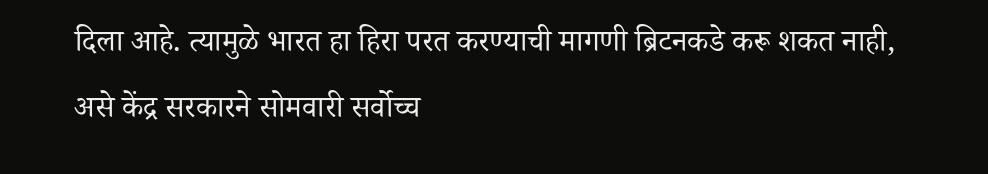दिला आहे. त्यामुळे भारत हा हिरा परत करण्याची मागणी ब्रिटनकडे करू शकत नाही, असे केंद्र सरकारने सोमवारी सर्वोच्च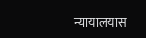न्यायालयास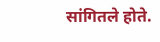सांगितले होते.